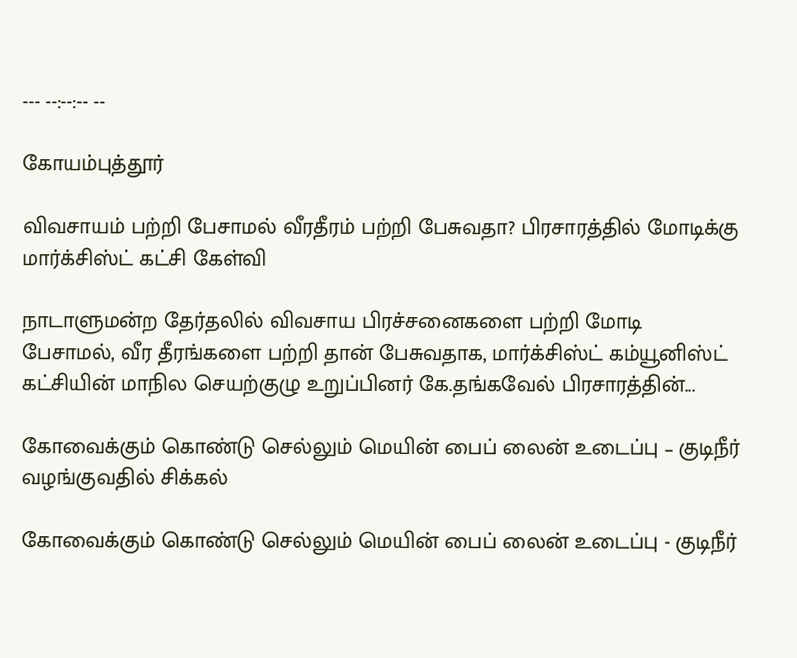--- --:--:-- --

கோயம்புத்தூர்

விவசாயம் பற்றி பேசாமல் வீரதீரம் பற்றி பேசுவதா? பிரசாரத்தில் மோடிக்கு மார்க்சிஸ்ட் கட்சி கேள்வி

நாடாளுமன்ற தேர்தலில் விவசாய பிரச்சனைகளை பற்றி மோடி பேசாமல், வீர தீரங்களை பற்றி தான் பேசுவதாக, மார்க்சிஸ்ட் கம்யூனிஸ்ட் கட்சியின் மாநில செயற்குழு உறுப்பினர் கே.தங்கவேல் பிரசாரத்தின்...

கோவைக்கும் கொண்டு செல்லும் மெயின் பைப் லைன் உடைப்பு – குடிநீர் வழங்குவதில் சிக்கல்

கோவைக்கும் கொண்டு செல்லும் மெயின் பைப் லைன் உடைப்பு - குடிநீர்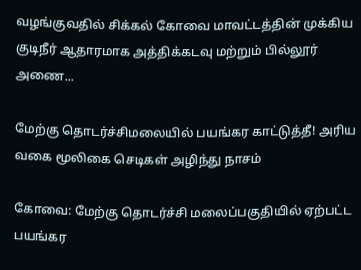வழங்குவதில் சிக்கல் கோவை மாவட்டத்தின் முக்கிய குடிநீர் ஆதாரமாக அத்திக்கடவு மற்றும் பில்லூர் அணை...

மேற்கு தொடர்ச்சிமலையில் பயங்கர காட்டுத்தீ! அரிய வகை மூலிகை செடிகள் அழிந்து நாசம்

கோவை: மேற்கு தொடர்ச்சி மலைப்பகுதியில் ஏற்பட்ட பயங்கர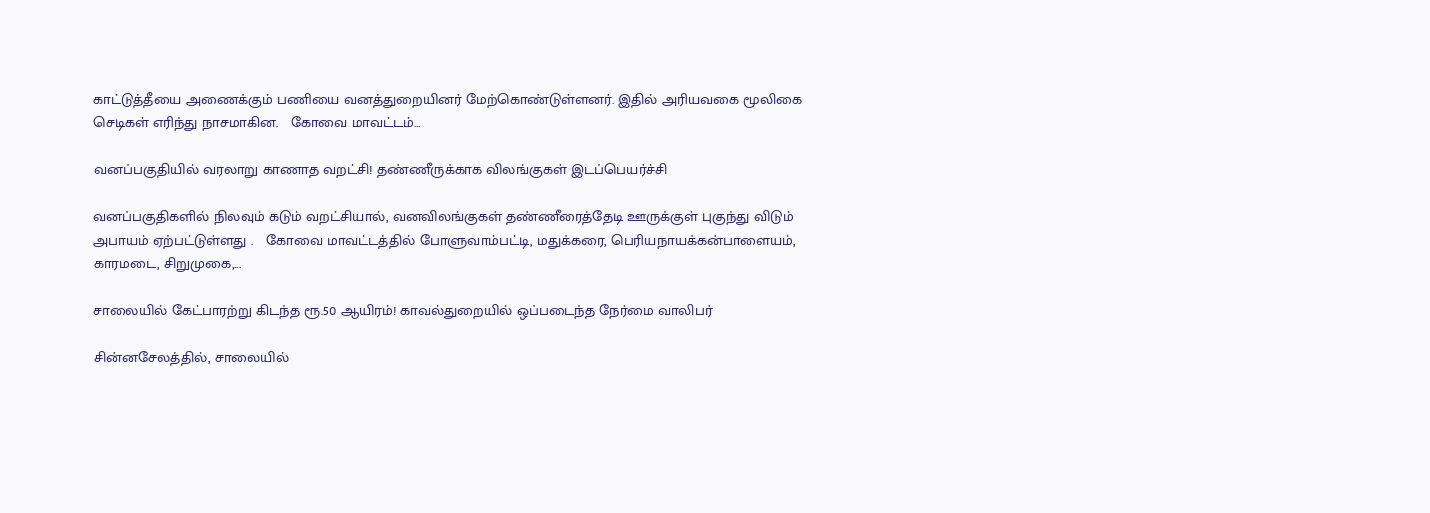காட்டுத்தீயை அணைக்கும் பணியை வனத்துறையினர் மேற்கொண்டுள்ளனர். இதில் அரியவகை மூலிகை செடிகள் எரிந்து நாசமாகின.   கோவை மாவட்டம்...

வனப்பகுதியில் வரலாறு காணாத வறட்சி! தண்ணீருக்காக விலங்குகள் இடப்பெயர்ச்சி

வனப்பகுதிகளில் நிலவும் கடும் வறட்சியால், வனவிலங்குகள் தண்ணீரைத்தேடி ஊருக்குள் புகுந்து விடும் அபாயம் ஏற்பட்டுள்ளது .   கோவை மாவட்டத்தில் போளுவாம்பட்டி, மதுக்கரை, பெரியநாயக்கன்பாளையம், காரமடை, சிறுமுகை,...

சாலையில் கேட்பாரற்று கிடந்த ரூ.50 ஆயிரம்! காவல்துறையில் ஒப்படைந்த நேர்மை வாலிபர்

சின்னசேலத்தில், சாலையில்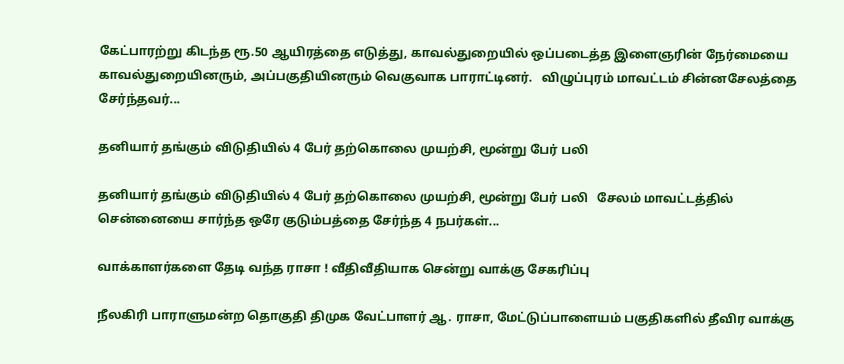கேட்பாரற்று கிடந்த ரூ.50 ஆயிரத்தை எடுத்து, காவல்துறையில் ஒப்படைத்த இளைஞரின் நேர்மையை காவல்துறையினரும், அப்பகுதியினரும் வெகுவாக பாராட்டினர்.   விழுப்புரம் மாவட்டம் சின்னசேலத்தை சேர்ந்தவர்...

தனியார் தங்கும் விடுதியில் 4 பேர் தற்கொலை முயற்சி, மூன்று பேர் பலி

தனியார் தங்கும் விடுதியில் 4 பேர் தற்கொலை முயற்சி, மூன்று பேர் பலி   சேலம் மாவட்டத்தில் சென்னையை சார்ந்த ஒரே குடும்பத்தை சேர்ந்த 4 நபர்கள்...

வாக்காளர்களை தேடி வந்த ராசா ! வீதிவீதியாக சென்று வாக்கு சேகரிப்பு

நீலகிரி பாராளுமன்ற தொகுதி திமுக வேட்பாளர் ஆ. ராசா, மேட்டுப்பாளையம் பகுதிகளில் தீவிர வாக்கு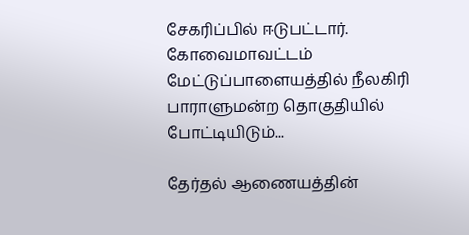சேகரிப்பில் ஈடுபட்டார்.   கோவைமாவட்டம் மேட்டுப்பாளையத்தில் நீலகிரி பாராளுமன்ற தொகுதியில் போட்டியிடும்...

தேர்தல் ஆணையத்தின்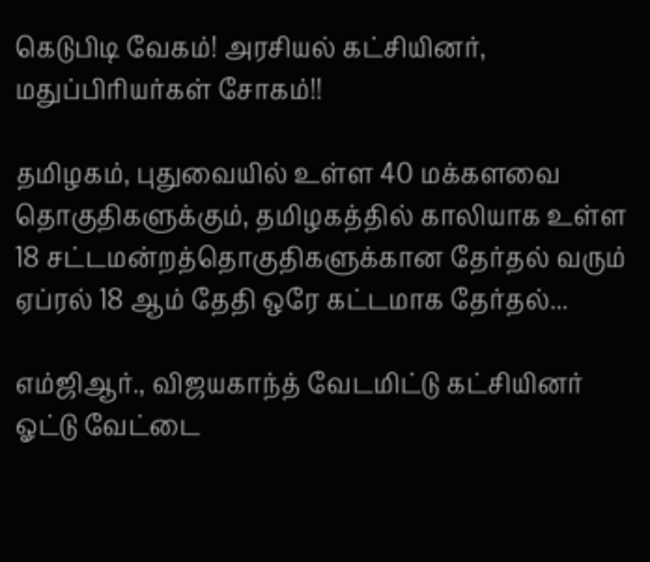கெடுபிடி வேகம்! அரசியல் கட்சியினர், மதுப்பிரியர்கள் சோகம்!!

தமிழகம், புதுவையில் உள்ள 40 மக்களவை தொகுதிகளுக்கும், தமிழகத்தில் காலியாக உள்ள 18 சட்டமன்றத்தொகுதிகளுக்கான தேர்தல் வரும் ஏப்ரல் 18 ஆம் தேதி ஒரே கட்டமாக தேர்தல்...

எம்ஜிஆர்., விஜயகாந்த் வேடமிட்டு கட்சியினர் ஓட்டு வேட்டை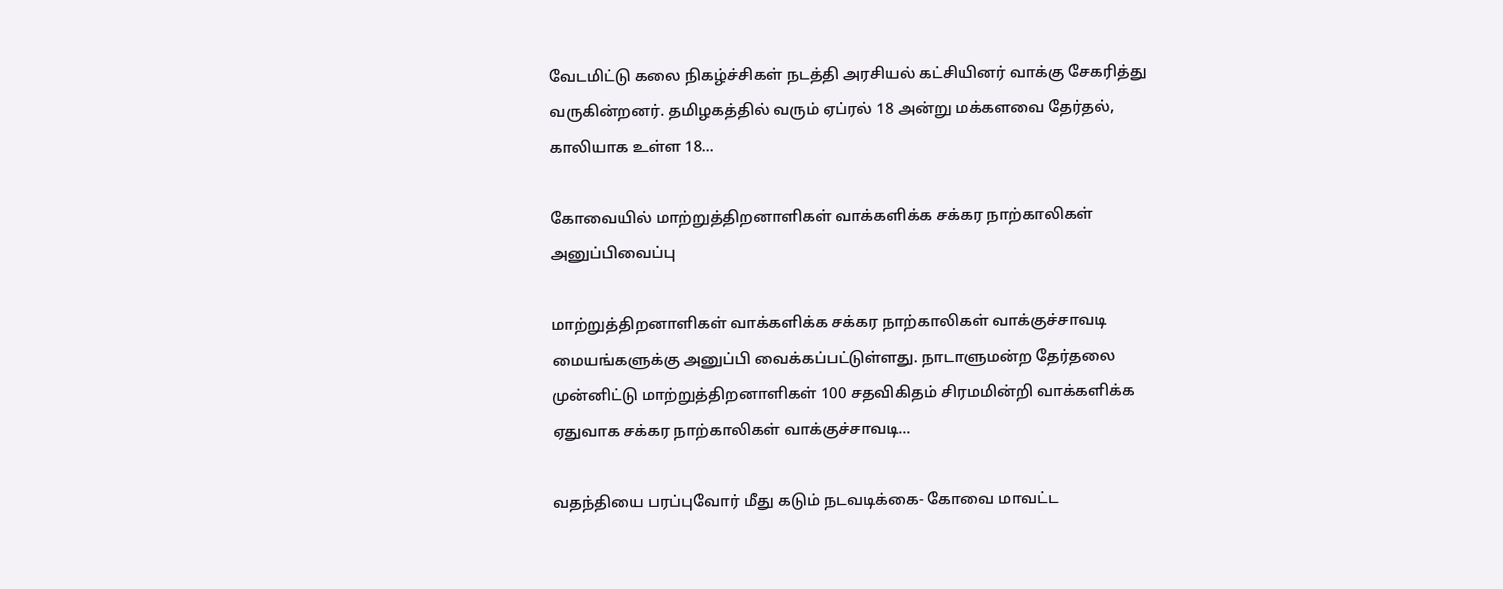வேடமிட்டு கலை நிகழ்ச்சிகள் நடத்தி அரசியல் கட்சியினர் வாக்கு சேகரித்து வருகின்றனர். தமிழகத்தில் வரும் ஏப்ரல் 18 அன்று மக்களவை தேர்தல், காலியாக உள்ள 18...

கோவையில் மாற்றுத்திறனாளிகள் வாக்களிக்க சக்கர நாற்காலிகள் அனுப்பிவைப்பு

மாற்றுத்திறனாளிகள் வாக்களிக்க சக்கர நாற்காலிகள் வாக்குச்சாவடி மையங்களுக்கு அனுப்பி வைக்கப்பட்டுள்ளது. நாடாளுமன்ற தேர்தலை முன்னிட்டு மாற்றுத்திறனாளிகள் 100 சதவிகிதம் சிரமமின்றி வாக்களிக்க ஏதுவாக சக்கர நாற்காலிகள் வாக்குச்சாவடி...

வதந்தியை பரப்புவோர் மீது கடும் நடவடிக்கை- கோவை மாவட்ட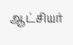ஆட்சியர்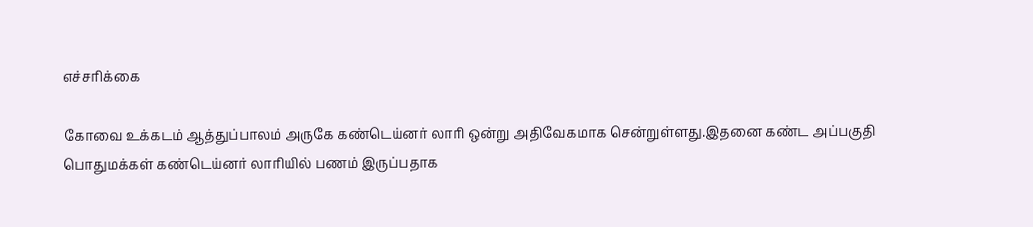எச்சரிக்கை

கோவை உக்கடம் ஆத்துப்பாலம் அருகே கண்டெய்னர் லாரி ஒன்று அதிவேகமாக சென்றுள்ளது.இதனை கண்ட அப்பகுதி பொதுமக்கள் கண்டெய்னர் லாரியில் பணம் இருப்பதாக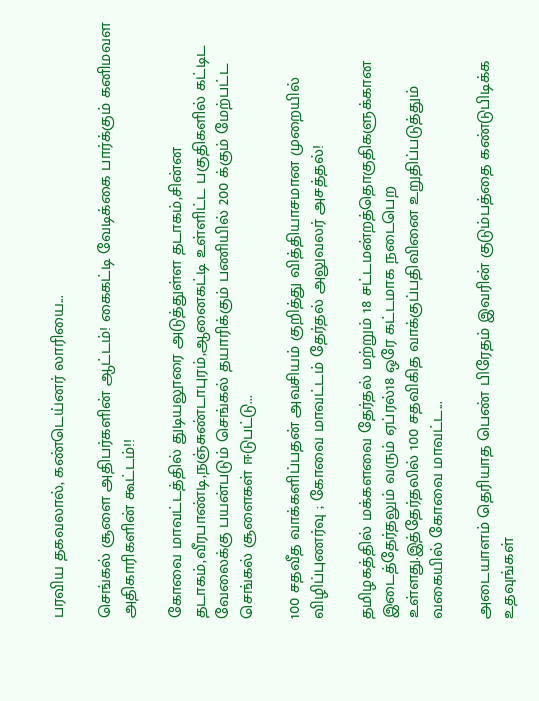பரவிய தகவலால், கண்டெய்னர் லாரியை...

செங்கல் சூளை அதிபர்களின் ஆட்டம்! கைகட்டி வேடிக்கை பார்க்கும் கனிமவள அதிகாரிகளின் கூட்டம்!!

கோவை மாவட்டத்தில் துடியலூரை அடுத்துள்ள தடாகம்,சின்ன தடாகம்,வீரபாண்டி,நஞ்சுண்டாபுரம்,ஆனைகட்டி உள்ளிட்ட பகுதிகளில் கட்டிட வேலைக்கு பயன்படும் செங்கல் தயாரிக்கும் பணியில் 200 க்கும் மேற்பட்ட செங்கல் சூளைகள் ஈடுபட்டு...

100 சதவீத வாக்களிப்பதன் அவசியம் குறித்து வித்தியாசமான முறையில் விழிப்புணர்வு ; கோவை மாவட்டம் தேர்தல் அலுவலர் அசத்தல்!

தமிழகத்தில் மக்களவை தேர்தல் மற்றும் 18 சட்டமன்றத்தொகுதிகளுக்கான இடைத்தேர்தலும் வரும் ஏப்ரல்18 ஒரே கட்டமாக நடைபெற உள்ளது.இத்தேர்தலில் 100 சதவிகித வாக்குப்பதிவினை உறுதிப்படுத்தும் வகையில் கோவை மாவட்ட...

அடையாளம் தெரியாத பெண் பிரேதம் இவரின் குடும்பத்தை கண்டுபிடிக்க உதவுங்கள்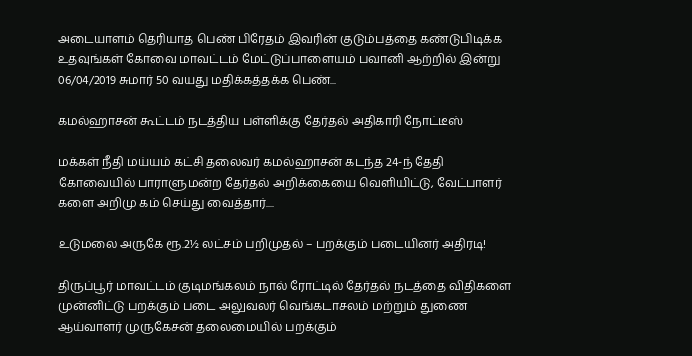அடையாளம் தெரியாத பெண் பிரேதம் இவரின் குடும்பத்தை கண்டுபிடிக்க உதவுங்கள் கோவை மாவட்டம் மேட்டுப்பாளையம் பவானி ஆற்றில் இன்று 06/04/2019 சுமார் 50 வயது மதிக்கத்தக்க பெண்...

கமல்ஹாசன் கூட்டம் நடத்திய பள்ளிக்கு தேர்தல் அதிகாரி நோட்டீஸ்

மக்கள் நீதி மய்யம் கட்சி தலைவர் கமல்ஹாசன் கடந்த 24-ந் தேதி கோவையில் பாராளுமன்ற தேர்தல் அறிக்கையை வெளியிட்டு, வேட்பாளர் களை அறிமு கம் செய்து வைத்தார்....

உடுமலை அருகே ரூ.2½ லட்சம் பறிமுதல் – பறக்கும் படையினர் அதிரடி!

திருப்பூர் மாவட்டம் குடிமங்கலம் நால் ரோட்டில் தேர்தல் நடத்தை விதிகளை முன்னிட்டு பறக்கும் படை அலுவலர் வெங்கடாசலம் மற்றும் துணை ஆய்வாளர் முருகேசன் தலைமையில் பறக்கும்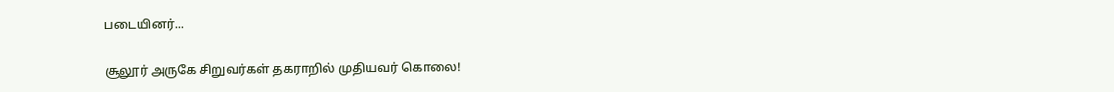படையினர்...

சூலூர் அருகே சிறுவர்கள் தகராறில் முதியவர் கொலை!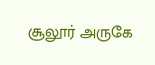சூலூர் அருகே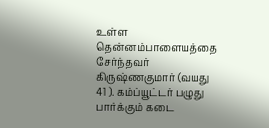உள்ள தென்னம்பாளையத்தை சேர்ந்தவர் கிருஷ்ணகுமார் (வயது 41 ). கம்ப்யூட்டர் பழுது பார்க்கும் கடை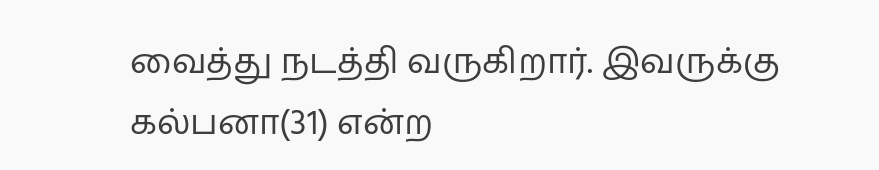வைத்து நடத்தி வருகிறார். இவருக்கு கல்பனா(31) என்ற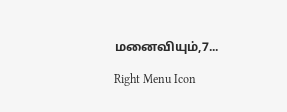மனைவியும்,7...

Right Menu Icon